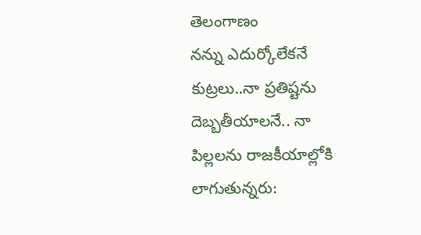తెలంగాణం
నన్ను ఎదుర్కోలేకనే కుట్రలు..నా ప్రతిష్టను దెబ్బతీయాలనే.. నా పిల్లలను రాజకీయాల్లోకి లాగుతున్నరు: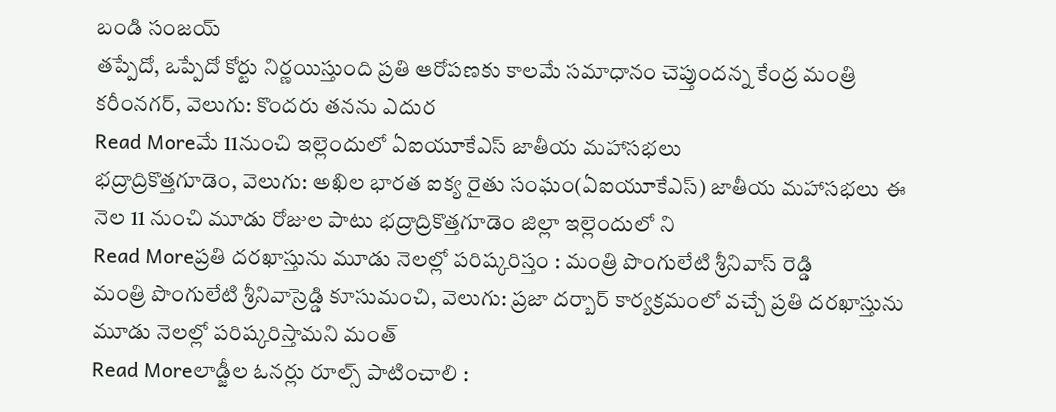బండి సంజయ్
తప్పేదో, ఒప్పేదో కోర్టు నిర్ణయిస్తుంది ప్రతి ఆరోపణకు కాలమే సమాధానం చెప్తుందన్న కేంద్ర మంత్రి కరీంనగర్, వెలుగు: కొందరు తనను ఎదుర
Read Moreమే 11నుంచి ఇల్లెందులో ఏఐయూకేఎస్ జాతీయ మహాసభలు
భద్రాద్రికొత్తగూడెం, వెలుగు: అఖిల భారత ఐక్య రైతు సంఘం(ఏఐయూకేఎస్) జాతీయ మహాసభలు ఈ నెల 11 నుంచి మూడు రోజుల పాటు భద్రాద్రికొత్తగూడెం జిల్లా ఇల్లెందులో ని
Read Moreప్రతి దరఖాస్తును మూడు నెలల్లో పరిష్కరిస్తం : మంత్రి పొంగులేటి శ్రీనివాస్ రెడ్డి
మంత్రి పొంగులేటి శ్రీనివాస్రెడ్డి కూసుమంచి, వెలుగు: ప్రజా దర్బార్ కార్యక్రమంలో వచ్చే ప్రతి దరఖాస్తును మూడు నెలల్లో పరిష్కరిస్తామని మంత్
Read Moreలాడ్జీల ఓనర్లు రూల్స్ పాటించాలి :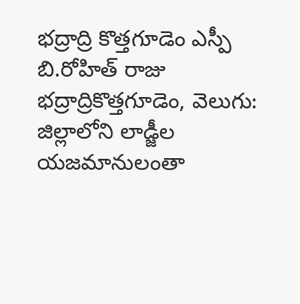భద్రాద్రి కొత్తగూడెం ఎస్పీ బి.రోహిత్ రాజు
భద్రాద్రికొత్తగూడెం, వెలుగు: జిల్లాలోని లాడ్జీల యజమానులంతా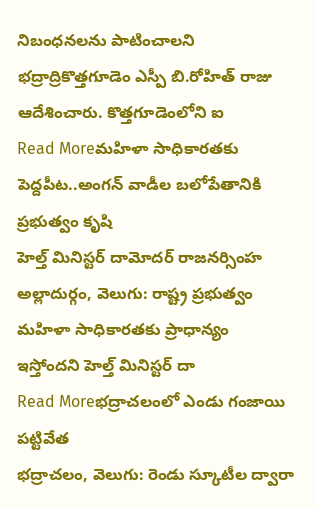నిబంధనలను పాటించాలని భద్రాద్రికొత్తగూడెం ఎస్పీ బి.రోహిత్ రాజు ఆదేశించారు. కొత్తగూడెంలోని ఐ
Read Moreమహిళా సాధికారతకు పెద్దపీట..అంగన్ వాడీల బలోపేతానికి ప్రభుత్వం కృషి
హెల్త్ మినిస్టర్ దామోదర్ రాజనర్సింహ అల్లాదుర్గం, వెలుగు: రాష్ట్ర ప్రభుత్వం మహిళా సాధికారతకు ప్రాధాన్యం ఇస్తోందని హెల్త్ మినిస్టర్ దా
Read Moreభద్రాచలంలో ఎండు గంజాయి పట్టివేత
భద్రాచలం, వెలుగు: రెండు స్కూటీల ద్వారా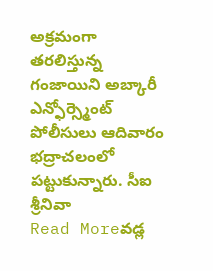అక్రమంగా తరలిస్తున్న గంజాయిని అబ్కారీ ఎన్ఫోర్స్మెంట్ పోలీసులు ఆదివారం భద్రాచలంలో పట్టుకున్నారు. సీఐ శ్రీనివా
Read Moreవడ్ల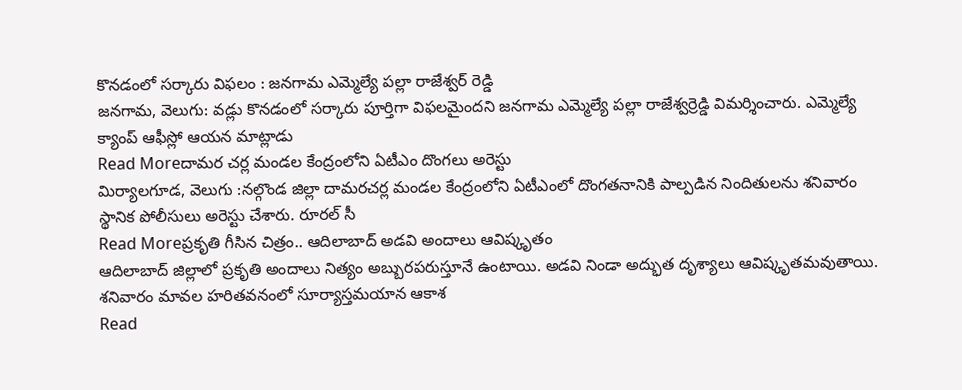కొనడంలో సర్కారు విఫలం : జనగామ ఎమ్మెల్యే పల్లా రాజేశ్వర్ రెడ్డి
జనగామ, వెలుగు: వడ్లు కొనడంలో సర్కారు పూర్తిగా విఫలమైందని జనగామ ఎమ్మెల్యే పల్లా రాజేశ్వర్రెడ్డి విమర్శించారు. ఎమ్మెల్యే క్యాంప్ ఆఫీస్లో ఆయన మాట్లాడు
Read Moreదామర చర్ల మండల కేంద్రంలోని ఏటీఎం దొంగలు అరెస్టు
మిర్యాలగూడ, వెలుగు :నల్గొండ జిల్లా దామరచర్ల మండల కేంద్రంలోని ఏటీఎంలో దొంగతనానికి పాల్పడిన నిందితులను శనివారం స్థానిక పోలీసులు అరెస్టు చేశారు. రూరల్ సీ
Read Moreప్రకృతి గీసిన చిత్రం.. ఆదిలాబాద్ అడవి అందాలు ఆవిష్కృతం
ఆదిలాబాద్ జిల్లాలో ప్రకృతి అందాలు నిత్యం అబ్బురపరుస్తూనే ఉంటాయి. అడవి నిండా అద్భుత దృశ్యాలు ఆవిష్కృతమవుతాయి. శనివారం మావల హరితవనంలో సూర్యాస్తమయాన ఆకాశ
Read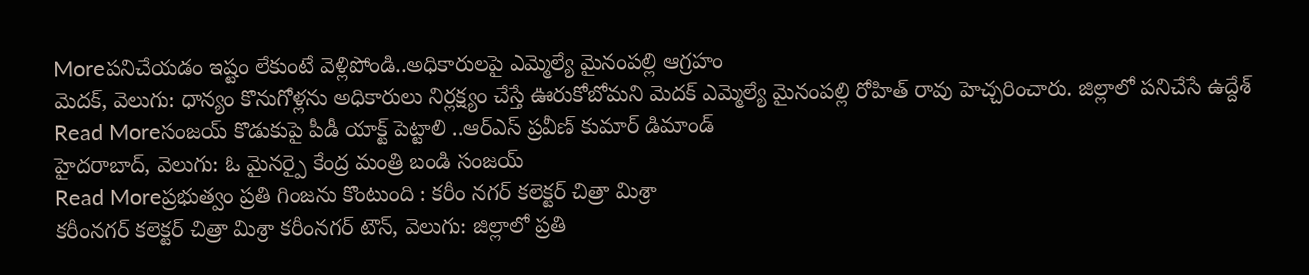Moreపనిచేయడం ఇష్టం లేకుంటే వెళ్లిపోండి..అధికారులపై ఎమ్మెల్యే మైనంపల్లి ఆగ్రహం
మెదక్, వెలుగు: ధాన్యం కొనుగోళ్లను అధికారులు నిర్లక్ష్యం చేస్తే ఊరుకోబోమని మెదక్ ఎమ్మెల్యే మైనంపల్లి రోహిత్ రావు హెచ్చరించారు. జిల్లాలో పనిచేసే ఉద్దేశ్
Read Moreసంజయ్ కొడుకుపై పీడీ యాక్ట్ పెట్టాలి ..ఆర్ఎస్ ప్రవీణ్ కుమార్ డిమాండ్
హైదరాబాద్, వెలుగు: ఓ మైనర్పై కేంద్ర మంత్రి బండి సంజయ్
Read Moreప్రభుత్వం ప్రతి గింజను కొంటుంది : కరీం నగర్ కలెక్టర్ చిత్రా మిశ్రా
కరీంనగర్ కలెక్టర్ చిత్రా మిశ్రా కరీంనగర్ టౌన్, వెలుగు: జిల్లాలో ప్రతి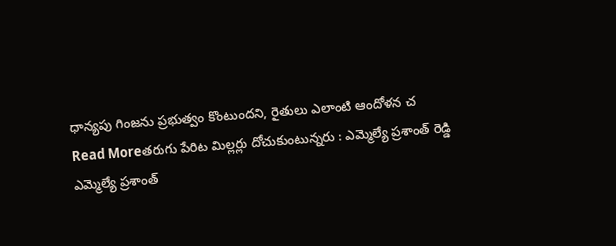ధాన్యపు గింజను ప్రభుత్వం కొంటుందని, రైతులు ఎలాంటి ఆందోళన చ
Read Moreతరుగు పేరిట మిల్లర్లు దోచుకుంటున్నరు : ఎమ్మెల్యే ప్రశాంత్ రెడ్డి
ఎమ్మెల్యే ప్రశాంత్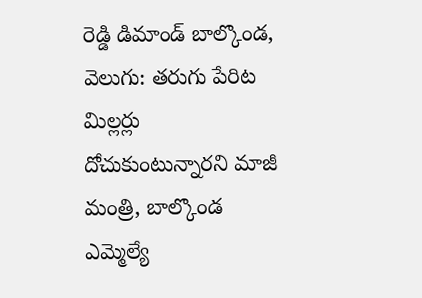రెడ్డి డిమాండ్ బాల్కొండ, వెలుగు: తరుగు పేరిట మిల్లర్లు దోచుకుంటున్నారని మాజీ మంత్రి, బాల్కొండ ఎమ్మెల్యే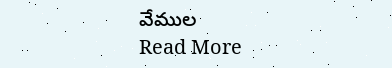వేముల
Read More